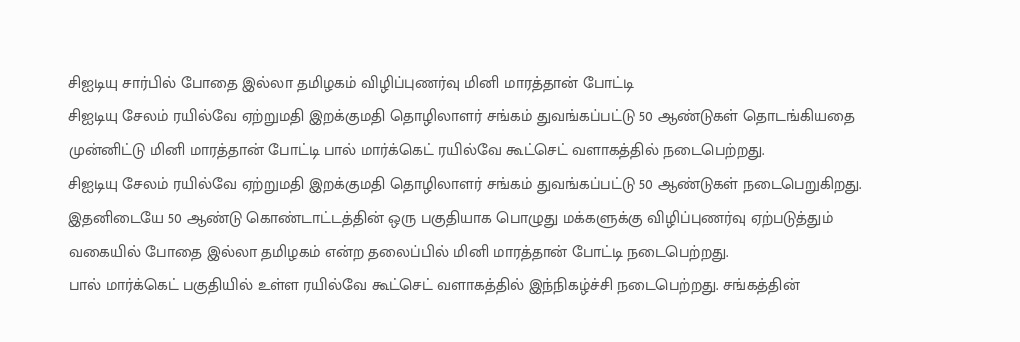சிஐடியு சார்பில் போதை இல்லா தமிழகம் விழிப்புணர்வு மினி மாரத்தான் போட்டி
சிஐடியு சேலம் ரயில்வே ஏற்றுமதி இறக்குமதி தொழிலாளர் சங்கம் துவங்கப்பட்டு 50 ஆண்டுகள் தொடங்கியதை முன்னிட்டு மினி மாரத்தான் போட்டி பால் மார்க்கெட் ரயில்வே கூட்செட் வளாகத்தில் நடைபெற்றது.
சிஐடியு சேலம் ரயில்வே ஏற்றுமதி இறக்குமதி தொழிலாளர் சங்கம் துவங்கப்பட்டு 50 ஆண்டுகள் நடைபெறுகிறது. இதனிடையே 50 ஆண்டு கொண்டாட்டத்தின் ஒரு பகுதியாக பொழுது மக்களுக்கு விழிப்புணர்வு ஏற்படுத்தும் வகையில் போதை இல்லா தமிழகம் என்ற தலைப்பில் மினி மாரத்தான் போட்டி நடைபெற்றது.
பால் மார்க்கெட் பகுதியில் உள்ள ரயில்வே கூட்செட் வளாகத்தில் இந்நிகழ்ச்சி நடைபெற்றது. சங்கத்தின்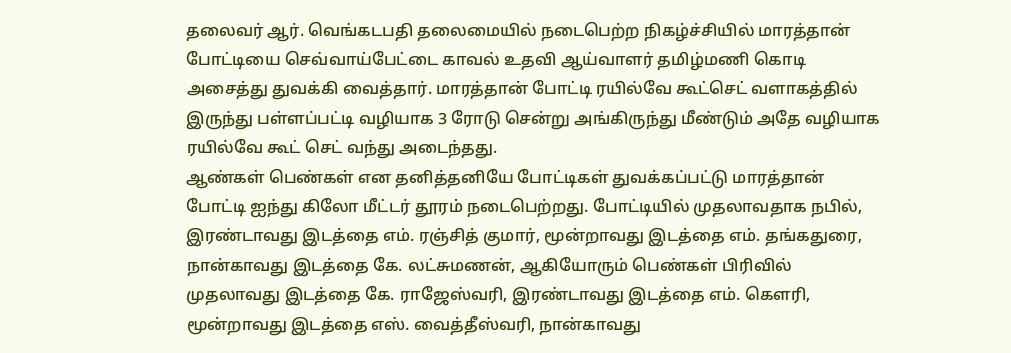தலைவர் ஆர். வெங்கடபதி தலைமையில் நடைபெற்ற நிகழ்ச்சியில் மாரத்தான் போட்டியை செவ்வாய்பேட்டை காவல் உதவி ஆய்வாளர் தமிழ்மணி கொடி அசைத்து துவக்கி வைத்தார். மாரத்தான் போட்டி ரயில்வே கூட்செட் வளாகத்தில் இருந்து பள்ளப்பட்டி வழியாக 3 ரோடு சென்று அங்கிருந்து மீண்டும் அதே வழியாக ரயில்வே கூட் செட் வந்து அடைந்தது.
ஆண்கள் பெண்கள் என தனித்தனியே போட்டிகள் துவக்கப்பட்டு மாரத்தான் போட்டி ஐந்து கிலோ மீட்டர் தூரம் நடைபெற்றது. போட்டியில் முதலாவதாக நபில், இரண்டாவது இடத்தை எம். ரஞ்சித் குமார், மூன்றாவது இடத்தை எம். தங்கதுரை, நான்காவது இடத்தை கே. லட்சுமணன், ஆகியோரும் பெண்கள் பிரிவில் முதலாவது இடத்தை கே. ராஜேஸ்வரி, இரண்டாவது இடத்தை எம். கௌரி, மூன்றாவது இடத்தை எஸ். வைத்தீஸ்வரி, நான்காவது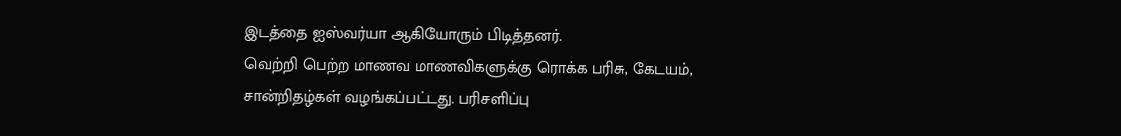இடத்தை ஐஸ்வர்யா ஆகியோரும் பிடித்தனர்.
வெற்றி பெற்ற மாணவ மாணவிகளுக்கு ரொக்க பரிசு, கேடயம், சான்றிதழ்கள் வழங்கப்பட்டது. பரிசளிப்பு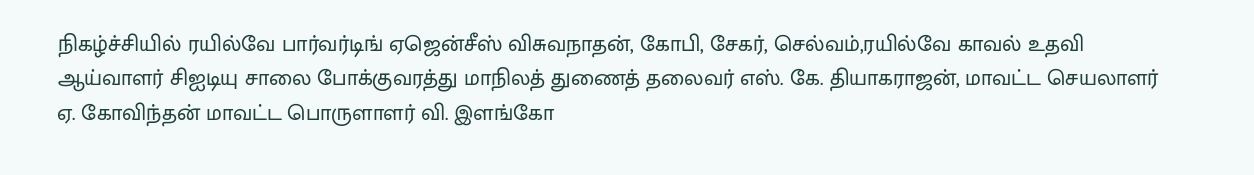நிகழ்ச்சியில் ரயில்வே பார்வர்டிங் ஏஜென்சீஸ் விசுவநாதன், கோபி, சேகர், செல்வம்,ரயில்வே காவல் உதவி ஆய்வாளர் சிஐடியு சாலை போக்குவரத்து மாநிலத் துணைத் தலைவர் எஸ். கே. தியாகராஜன், மாவட்ட செயலாளர் ஏ. கோவிந்தன் மாவட்ட பொருளாளர் வி. இளங்கோ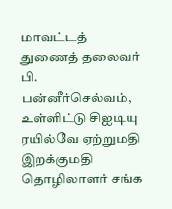மாவட்டத் துணைத் தலைவர் பி. பன்னீர்செல்வம், உள்ளிட்டு சிஐடியு ரயில்வே ஏற்றுமதி இறக்குமதி தொழிலாளர் சங்க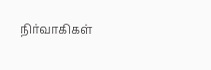நிர்வாகிகள்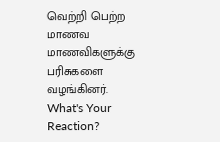வெற்றி பெற்ற மாணவ மாணவிகளுக்கு பரிசுகளை வழங்கினர்.
What's Your Reaction?